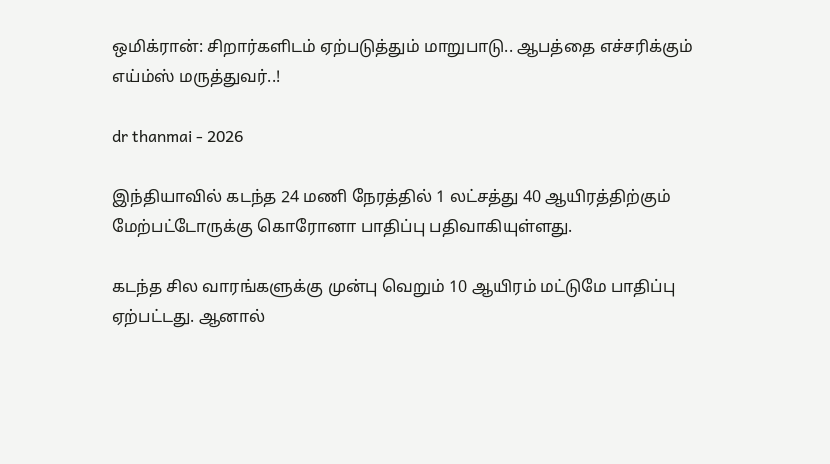ஒமிக்ரான்: சிறார்களிடம் ஏற்படுத்தும் மாறுபாடு.. ஆபத்தை எச்சரிக்கும் எய்ம்ஸ் மருத்துவர்..!

dr thanmai - 2026

இந்தியாவில் கடந்த 24 மணி நேரத்தில் 1 லட்சத்து 40 ஆயிரத்திற்கும் மேற்பட்டோருக்கு கொரோனா பாதிப்பு பதிவாகியுள்ளது.

கடந்த சில வாரங்களுக்கு முன்பு வெறும் 10 ஆயிரம் மட்டுமே பாதிப்பு ஏற்பட்டது. ஆனால்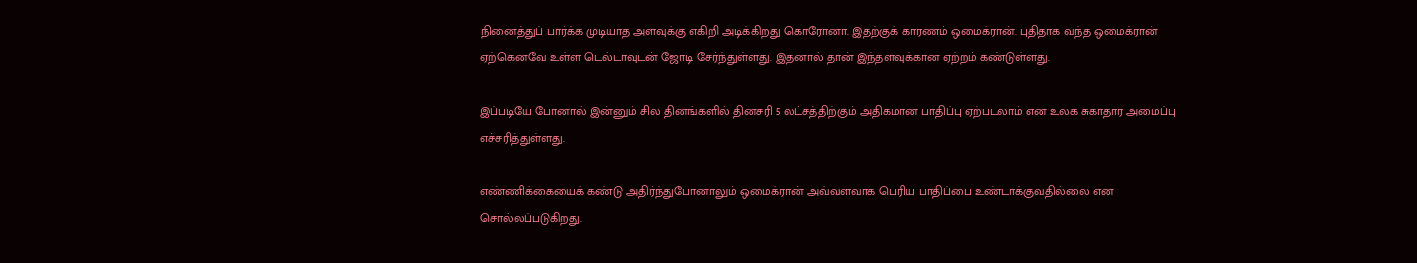நினைத்துப் பார்க்க முடியாத அளவுக்கு எகிறி அடிக்கிறது கொரோனா. இதற்குக் காரணம் ஒமைக்ரான். புதிதாக வந்த ஒமைக்ரான் ஏற்கெனவே உள்ள டெல்டாவுடன் ஜோடி சேர்ந்துள்ளது. இதனால் தான் இந்தளவுக்கான ஏற்றம் கண்டுள்ளது.

இப்படியே போனால் இன்னும் சில தினங்களில் தினசரி 5 லட்சத்திற்கும் அதிகமான பாதிப்பு ஏற்படலாம் என உலக சுகாதார அமைப்பு எச்சரித்துள்ளது.

எண்ணிக்கையைக் கண்டு அதிர்ந்துபோனாலும் ஒமைக்ரான் அவ்வளவாக பெரிய பாதிப்பை உண்டாக்குவதில்லை என சொல்லப்படுகிறது.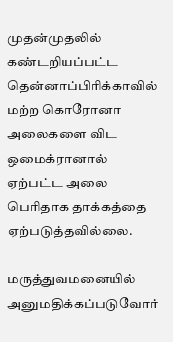முதன்முதலில் கண்டறியப்பட்ட தென்னாப்பிரிக்காவில் மற்ற கொரோனா அலைகளை விட ஒமைக்ரானால் ஏற்பட்ட அலை பெரிதாக தாக்கத்தை ஏற்படுத்தவில்லை.

மருத்துவமனையில் அனுமதிக்கப்படுவோர்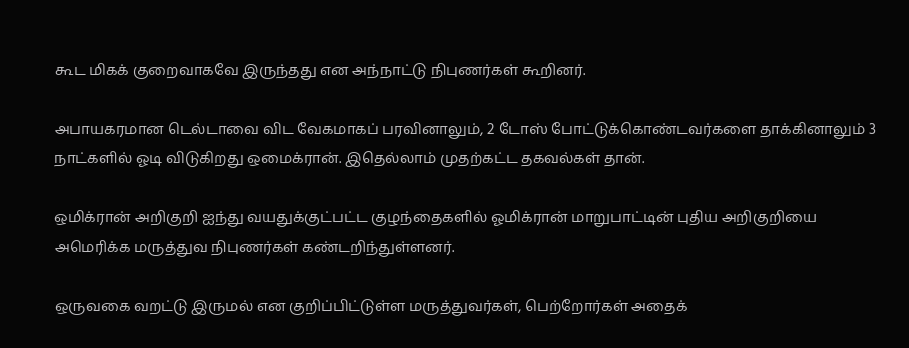கூட மிகக் குறைவாகவே இருந்தது என அந்நாட்டு நிபுணர்கள் கூறினர்.

அபாயகரமான டெல்டாவை விட வேகமாகப் பரவினாலும், 2 டோஸ் போட்டுக்கொண்டவர்களை தாக்கினாலும் 3 நாட்களில் ஓடி விடுகிறது ஒமைக்ரான். இதெல்லாம் முதற்கட்ட தகவல்கள் தான்.

ஒமிக்ரான் அறிகுறி ஐந்து வயதுக்குட்பட்ட குழந்தைகளில் ஓமிக்ரான் மாறுபாட்டின் புதிய அறிகுறியை அமெரிக்க மருத்துவ நிபுணர்கள் கண்டறிந்துள்ளனர்.

ஒருவகை வறட்டு இருமல் என குறிப்பிட்டுள்ள மருத்துவர்கள், பெற்றோர்கள் அதைக்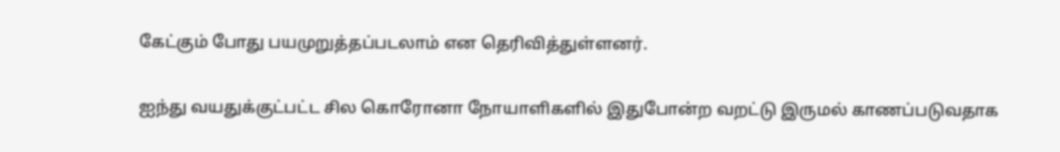கேட்கும் போது பயமுறுத்தப்படலாம் என தெரிவித்துள்ளனர்.

ஐந்து வயதுக்குட்பட்ட சில கொரோனா நோயாளிகளில் இதுபோன்ற வறட்டு இருமல் காணப்படுவதாக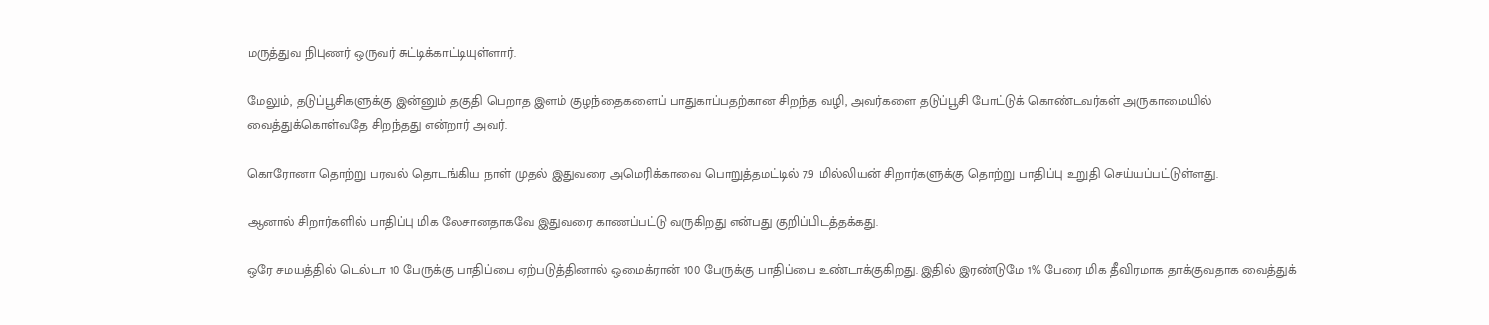மருத்துவ நிபுணர் ஒருவர் சுட்டிக்காட்டியுள்ளார்.

மேலும், தடுப்பூசிகளுக்கு இன்னும் தகுதி பெறாத இளம் குழந்தைகளைப் பாதுகாப்பதற்கான சிறந்த வழி, அவர்களை தடுப்பூசி போட்டுக் கொண்டவர்கள் அருகாமையில் வைத்துக்கொள்வதே சிறந்தது என்றார் அவர்.

கொரோனா தொற்று பரவல் தொடங்கிய நாள் முதல் இதுவரை அமெரிக்காவை பொறுத்தமட்டில் 7.9 மில்லியன் சிறார்களுக்கு தொற்று பாதிப்பு உறுதி செய்யப்பட்டுள்ளது.

ஆனால் சிறார்களில் பாதிப்பு மிக லேசானதாகவே இதுவரை காணப்பட்டு வருகிறது என்பது குறிப்பிடத்தக்கது.

ஒரே சமயத்தில் டெல்டா 10 பேருக்கு பாதிப்பை ஏற்படுத்தினால் ஒமைக்ரான் 100 பேருக்கு பாதிப்பை உண்டாக்குகிறது. இதில் இரண்டுமே 1% பேரை மிக தீவிரமாக தாக்குவதாக வைத்துக்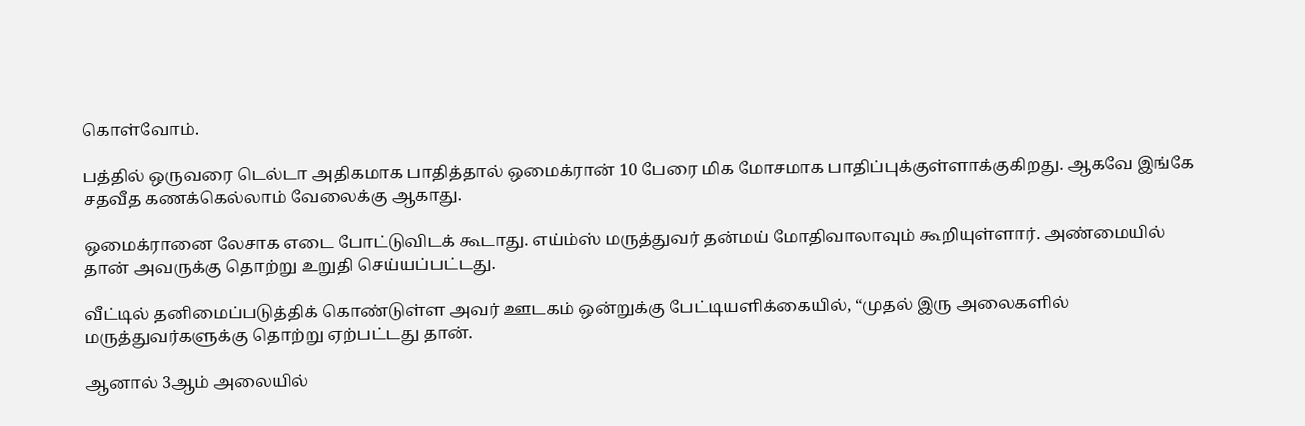கொள்வோம்.

பத்தில் ஒருவரை டெல்டா அதிகமாக பாதித்தால் ஒமைக்ரான் 10 பேரை மிக மோசமாக பாதிப்புக்குள்ளாக்குகிறது. ஆகவே இங்கே சதவீத கணக்கெல்லாம் வேலைக்கு ஆகாது.

ஒமைக்ரானை லேசாக எடை போட்டுவிடக் கூடாது. எய்ம்ஸ் மருத்துவர் தன்மய் மோதிவாலாவும் கூறியுள்ளார். அண்மையில் தான் அவருக்கு தொற்று உறுதி செய்யப்பட்டது.

வீட்டில் தனிமைப்படுத்திக் கொண்டுள்ள அவர் ஊடகம் ஒன்றுக்கு பேட்டியளிக்கையில், “முதல் இரு அலைகளில் மருத்துவர்களுக்கு தொற்று ஏற்பட்டது தான்.

ஆனால் 3ஆம் அலையில்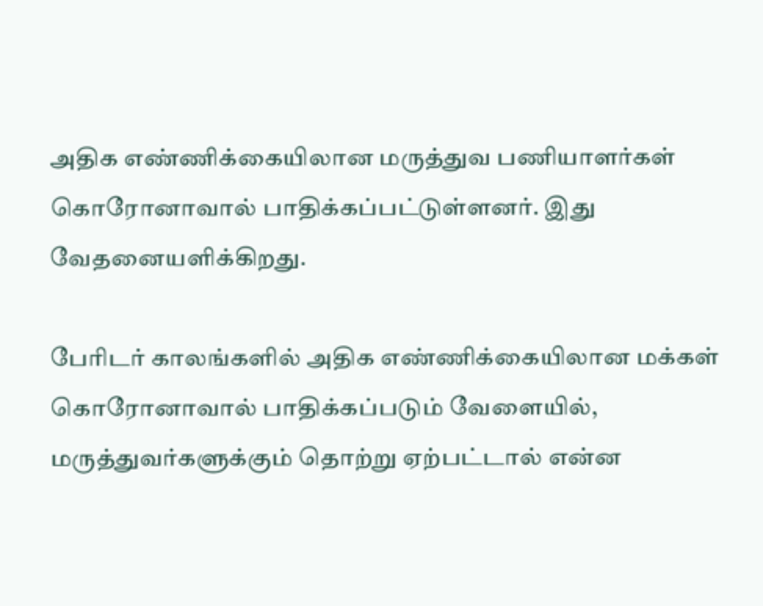அதிக எண்ணிக்கையிலான மருத்துவ பணியாளர்கள் கொரோனாவால் பாதிக்கப்பட்டுள்ளனர். இது வேதனையளிக்கிறது.

பேரிடர் காலங்களில் அதிக எண்ணிக்கையிலான மக்கள் கொரோனாவால் பாதிக்கப்படும் வேளையில், மருத்துவர்களுக்கும் தொற்று ஏற்பட்டால் என்ன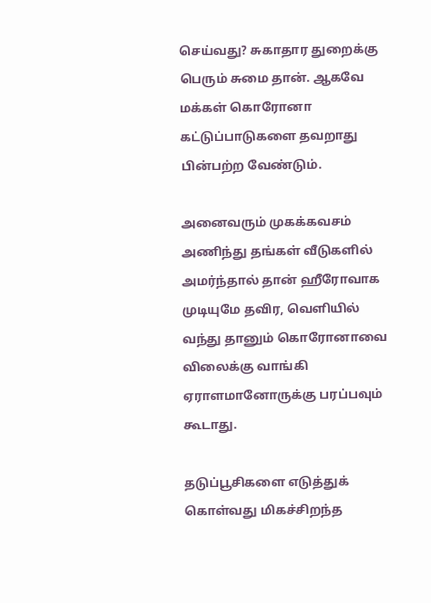செய்வது? சுகாதார துறைக்கு பெரும் சுமை தான். ஆகவே மக்கள் கொரோனா கட்டுப்பாடுகளை தவறாது பின்பற்ற வேண்டும்.

அனைவரும் முகக்கவசம் அணிந்து தங்கள் வீடுகளில் அமர்ந்தால் தான் ஹீரோவாக முடியுமே தவிர, வெளியில் வந்து தானும் கொரோனாவை விலைக்கு வாங்கி ஏராளமானோருக்கு பரப்பவும் கூடாது.

தடுப்பூசிகளை எடுத்துக் கொள்வது மிகச்சிறந்த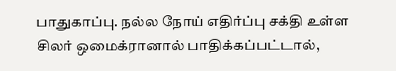பாதுகாப்பு. நல்ல நோய் எதிர்ப்பு சக்தி உள்ள சிலர் ஒமைக்ரானால் பாதிக்கப்பட்டால்,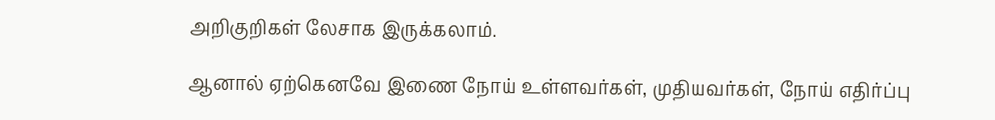அறிகுறிகள் லேசாக இருக்கலாம்.

ஆனால் ஏற்கெனவே இணை நோய் உள்ளவர்கள், முதியவர்கள், நோய் எதிர்ப்பு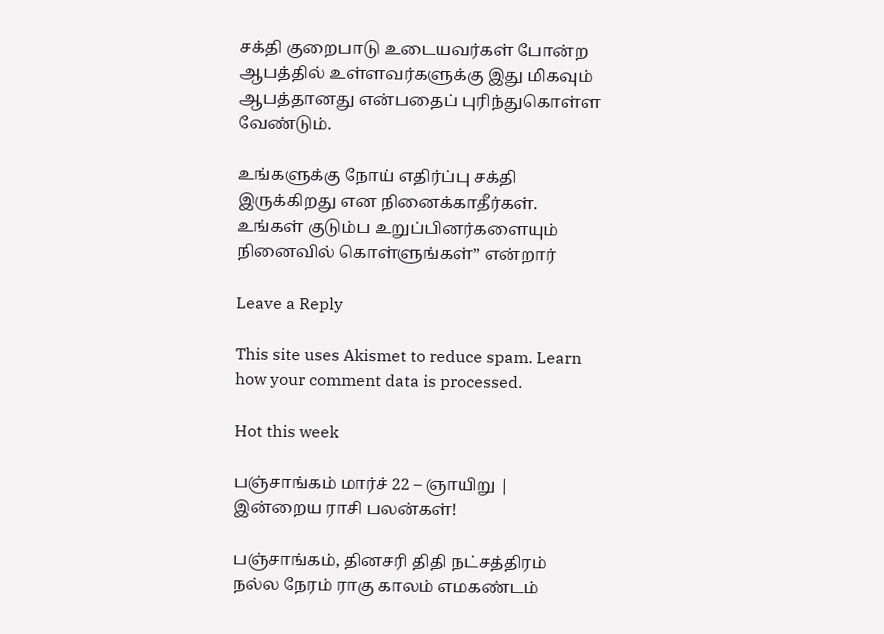சக்தி குறைபாடு உடையவர்கள் போன்ற ஆபத்தில் உள்ளவர்களுக்கு இது மிகவும் ஆபத்தானது என்பதைப் புரிந்துகொள்ள வேண்டும்.

உங்களுக்கு நோய் எதிர்ப்பு சக்தி இருக்கிறது என நினைக்காதீர்கள். உங்கள் குடும்ப உறுப்பினர்களையும் நினைவில் கொள்ளுங்கள்” என்றார்

Leave a Reply

This site uses Akismet to reduce spam. Learn how your comment data is processed.

Hot this week

பஞ்சாங்கம் மார்ச் 22 – ஞாயிறு | இன்றைய ராசி பலன்கள்!

பஞ்சாங்கம், தினசரி திதி நட்சத்திரம் நல்ல நேரம் ராகு காலம் எமகண்டம்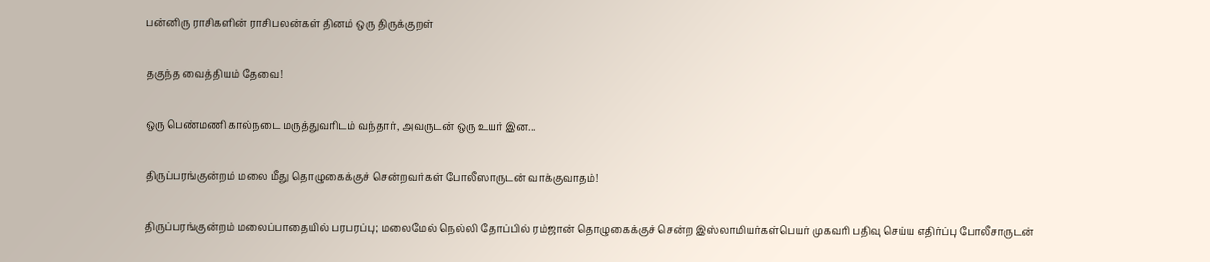பன்னிரு ராசிகளின் ராசிபலன்கள் தினம் ஒரு திருக்குறள்

தகுந்த வைத்தியம் தேவை!

ஒரு பெண்மணி கால்நடை மருத்துவரிடம் வந்தார், அவருடன் ஒரு உயர் இன...

திருப்பரங்குன்றம் மலை மீது தொழுகைக்குச் சென்றவர்கள் போலீஸாருடன் வாக்குவாதம்!

திருப்பரங்குன்றம் மலைப்பாதையில் பரபரப்பு; மலைமேல் நெல்லி தோப்பில் ரம்ஜான் தொழுகைக்குச் சென்ற இஸ்லாமியர்கள்பெயர் முகவரி பதிவு செய்ய எதிர்ப்பு போலீசாருடன்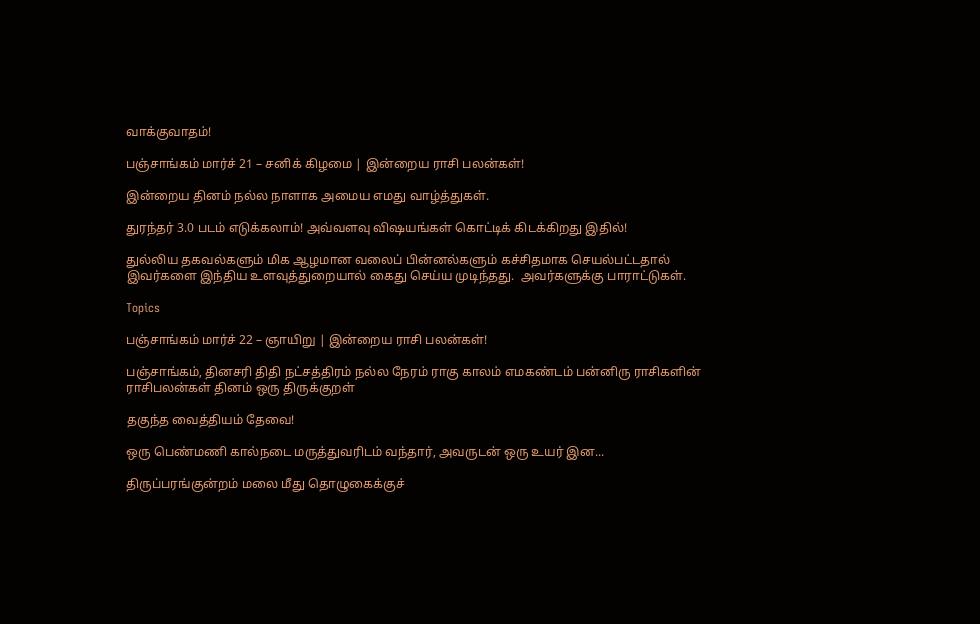வாக்குவாதம்!

பஞ்சாங்கம் மார்ச் 21 – சனிக் கிழமை | இன்றைய ராசி பலன்கள்!

இன்றைய தினம் நல்ல நாளாக அமைய எமது வாழ்த்துகள்.

துரந்தர் 3.0 படம் எடுக்கலாம்! அவ்வளவு விஷயங்கள் கொட்டிக் கிடக்கிறது இதில்!

துல்லிய தகவல்களும் மிக ஆழமான வலைப் பின்னல்களும் கச்சிதமாக செயல்பட்டதால் இவர்களை இந்திய உளவுத்துறையால் கைது செய்ய முடிந்தது.  அவர்களுக்கு பாராட்டுகள்.

Topics

பஞ்சாங்கம் மார்ச் 22 – ஞாயிறு | இன்றைய ராசி பலன்கள்!

பஞ்சாங்கம், தினசரி திதி நட்சத்திரம் நல்ல நேரம் ராகு காலம் எமகண்டம் பன்னிரு ராசிகளின் ராசிபலன்கள் தினம் ஒரு திருக்குறள்

தகுந்த வைத்தியம் தேவை!

ஒரு பெண்மணி கால்நடை மருத்துவரிடம் வந்தார், அவருடன் ஒரு உயர் இன...

திருப்பரங்குன்றம் மலை மீது தொழுகைக்குச்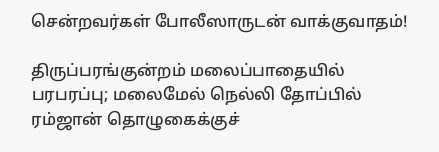சென்றவர்கள் போலீஸாருடன் வாக்குவாதம்!

திருப்பரங்குன்றம் மலைப்பாதையில் பரபரப்பு; மலைமேல் நெல்லி தோப்பில் ரம்ஜான் தொழுகைக்குச்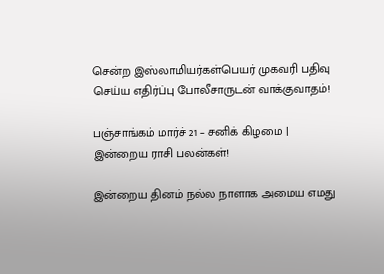சென்ற இஸ்லாமியர்கள்பெயர் முகவரி பதிவு செய்ய எதிர்ப்பு போலீசாருடன் வாக்குவாதம்!

பஞ்சாங்கம் மார்ச் 21 – சனிக் கிழமை | இன்றைய ராசி பலன்கள்!

இன்றைய தினம் நல்ல நாளாக அமைய எமது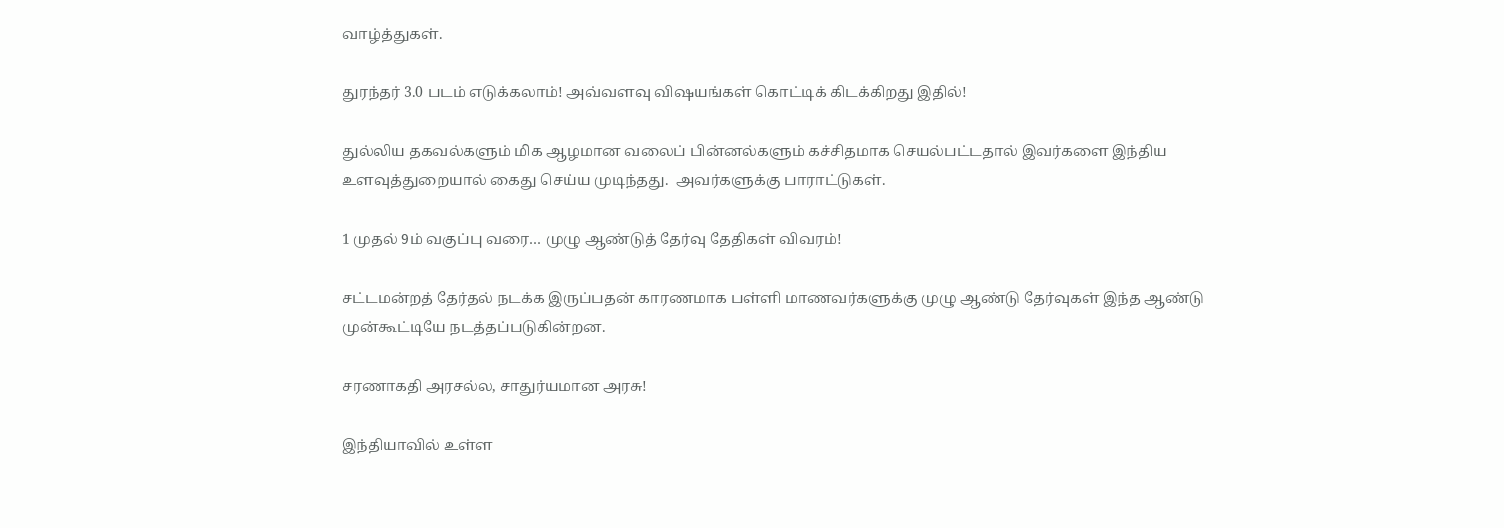வாழ்த்துகள்.

துரந்தர் 3.0 படம் எடுக்கலாம்! அவ்வளவு விஷயங்கள் கொட்டிக் கிடக்கிறது இதில்!

துல்லிய தகவல்களும் மிக ஆழமான வலைப் பின்னல்களும் கச்சிதமாக செயல்பட்டதால் இவர்களை இந்திய உளவுத்துறையால் கைது செய்ய முடிந்தது.  அவர்களுக்கு பாராட்டுகள்.

1 முதல் 9ம் வகுப்பு வரை… முழு ஆண்டுத் தேர்வு தேதிகள் விவரம்!

சட்டமன்றத் தேர்தல் நடக்க இருப்பதன் காரணமாக பள்ளி மாணவர்களுக்கு முழு ஆண்டு தேர்வுகள் இந்த ஆண்டு முன்கூட்டியே நடத்தப்படுகின்றன.

சரணாகதி அரசல்ல, சாதுர்யமான அரசு!

இந்தியாவில் உள்ள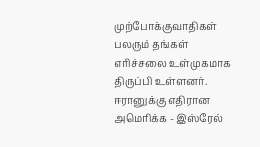முற்போக்குவாதிகள் பலரும் தங்கள் எரிச்சலை உள்முகமாக திருப்பி உள்ளனர். ஈரானுக்கு எதிரான அமெரிக்க - இஸ்ரேல்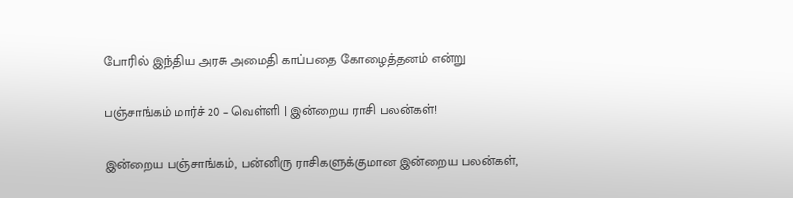போரில் இந்திய அரசு அமைதி காப்பதை கோழைத்தனம் என்று

பஞ்சாங்கம் மார்ச் 20 – வெள்ளி | இன்றைய ராசி பலன்கள்!

இன்றைய பஞ்சாங்கம், பன்னிரு ராசிகளுக்குமான இன்றைய பலன்கள்,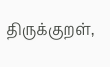திருக்குறள்,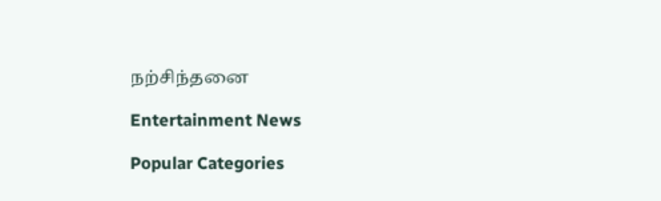நற்சிந்தனை

Entertainment News

Popular Categories